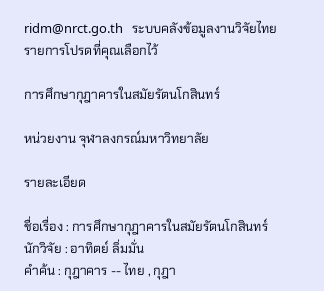ridm@nrct.go.th   ระบบคลังข้อมูลงานวิจัยไทย   รายการโปรดที่คุณเลือกไว้

การศึกษากุฎาคารในสมัยรัตนโกสินทร์

หน่วยงาน จุฬาลงกรณ์มหาวิทยาลัย

รายละเอียด

ชื่อเรื่อง : การศึกษากุฎาคารในสมัยรัตนโกสินทร์
นักวิจัย : อาทิตย์ ลิ่มมั่น
คำค้น : กุฎาคาร -- ไทย , กุฎา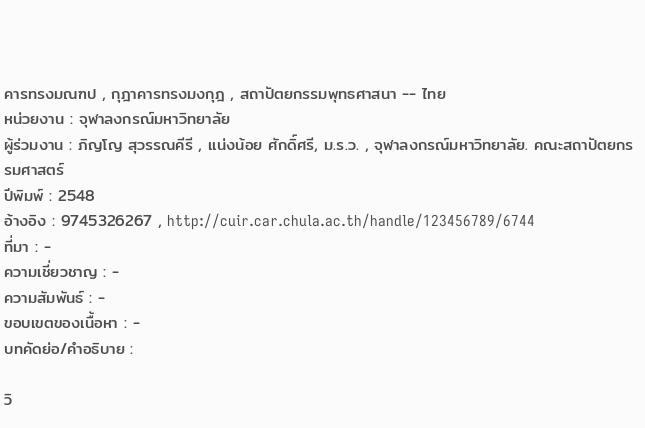คารทรงมณฑป , กุฎาคารทรงมงกุฎ , สถาปัตยกรรมพุทธศาสนา -- ไทย
หน่วยงาน : จุฬาลงกรณ์มหาวิทยาลัย
ผู้ร่วมงาน : ภิญโญ สุวรรณคีรี , แน่งน้อย ศักดิ์ศรี, ม.ร.ว. , จุฬาลงกรณ์มหาวิทยาลัย. คณะสถาปัตยกรรมศาสตร์
ปีพิมพ์ : 2548
อ้างอิง : 9745326267 , http://cuir.car.chula.ac.th/handle/123456789/6744
ที่มา : -
ความเชี่ยวชาญ : -
ความสัมพันธ์ : -
ขอบเขตของเนื้อหา : -
บทคัดย่อ/คำอธิบาย :

วิ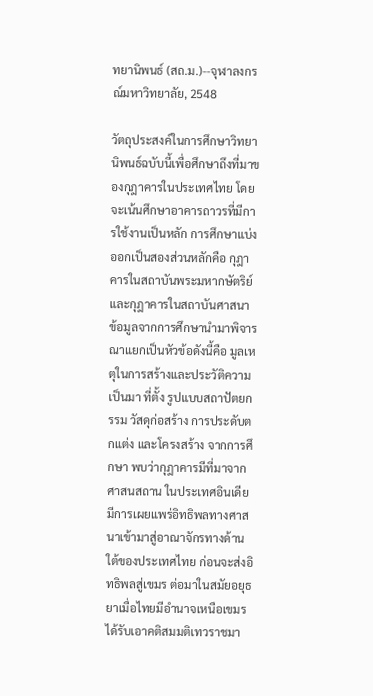ทยานิพนธ์ (สถ.ม.)--จุฬาลงกรณ์มหาวิทยาลัย, 2548

วัตถุประสงค์ในการศึกษาวิทยานิพนธ์ฉบับนี้เพื่อศึกษาถึงที่มาของกุฎาคารในประเทศไทย โดยจะเน้นศึกษาอาคารถาวรที่มีการใช้งานเป็นหลัก การศึกษาแบ่งออกเป็นสองส่วนหลักคือ กุฎาคารในสถาบันพระมหากษัตริย์ และกุฎาคารในสถาบันศาสนา ข้อมูลจากการศึกษานำมาพิจารณาแยกเป็นหัวข้อดังนี้คือ มูลเหตุในการสร้างและประวัติความเป็นมา ที่ตั้ง รูปแบบสถาปัตยกรรม วัสดุก่อสร้าง การประดับตกแต่ง และโครงสร้าง จากการศึกษา พบว่ากุฎาคารมีที่มาจากศาสนสถาน ในประเทศอินเดีย มีการเผยแพร่อิทธิพลทางศาสนาเข้ามาสู่อาณาจักรทางด้านใต้ของประเทศไทย ก่อนจะส่งอิทธิพลสู่เขมร ต่อมาในสมัยอยุธยาเมื่อไทยมีอำนาจเหนือเขมรได้รับเอาคติสมมติเทวราชมา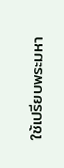ใช้เปรียบพระมหา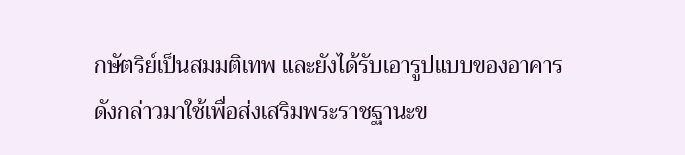กษัตริย์เป็นสมมติเทพ และยังได้รับเอารูปแบบของอาคารดังกล่าวมาใช้เพื่อส่งเสริมพระราชฐานะข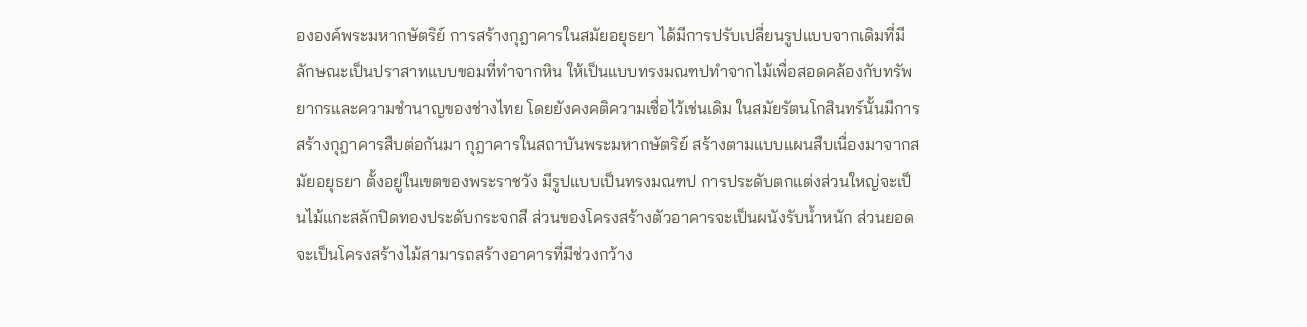ององค์พระมหากษัตริย์ การสร้างกุฎาคารในสมัยอยุธยา ได้มีการปรับเปลี่ยนรูปแบบจากเดิมที่มีลักษณะเป็นปราสาทแบบขอมที่ทำจากหิน ให้เป็นแบบทรงมณฑปทำจากไม้เพื่อสอดคล้องกับทรัพยากรและความชำนาญของช่างไทย โดยยังคงคติความเชื่อไว้เช่นเดิม ในสมัยรัตนโกสินทร์นั้นมีการสร้างกุฎาคารสืบต่อกันมา กุฎาคารในสถาบันพระมหากษัตริย์ สร้างตามแบบแผนสืบเนื่องมาจากสมัยอยุธยา ตั้งอยู่ในเขตของพระราชวัง มีรูปแบบเป็นทรงมณฑป การประดับตกแต่งส่วนใหญ่จะเป็นไม้แกะสลักปิดทองประดับกระจกสี ส่วนของโครงสร้างตัวอาคารจะเป็นผนังรับน้ำหนัก ส่วนยอดจะเป็นโครงสร้างไม้สามารถสร้างอาคารที่มีช่วงกว้าง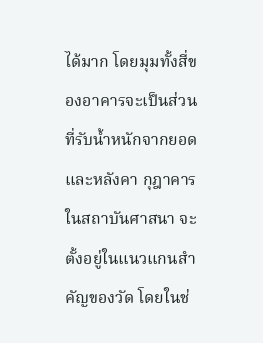ได้มาก โดยมุมทั้งสี่ของอาคารจะเป็นส่วนที่รับน้ำหนักจากยอดและหลังคา กุฎาคารในสถาบันศาสนา จะตั้งอยู่ในแนวแกนสำคัญของวัด โดยในช่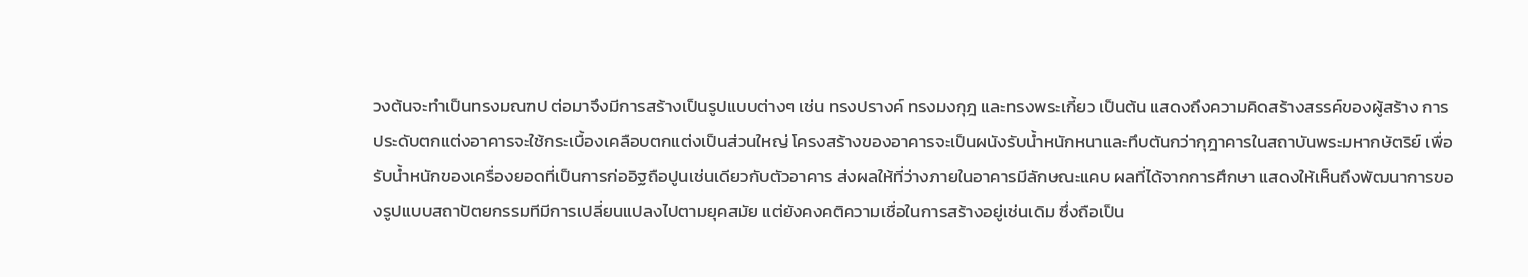วงต้นจะทำเป็นทรงมณฑป ต่อมาจึงมีการสร้างเป็นรูปแบบต่างๆ เช่น ทรงปรางค์ ทรงมงกุฎ และทรงพระเกี้ยว เป็นต้น แสดงถึงความคิดสร้างสรรค์ของผู้สร้าง การประดับตกแต่งอาคารจะใช้กระเบื้องเคลือบตกแต่งเป็นส่วนใหญ่ โครงสร้างของอาคารจะเป็นผนังรับน้ำหนักหนาและทึบตันกว่ากุฎาคารในสถาบันพระมหากษัตริย์ เพื่อรับน้ำหนักของเครื่องยอดที่เป็นการก่ออิฐถือปูนเช่นเดียวกับตัวอาคาร ส่งผลให้ที่ว่างภายในอาคารมีลักษณะแคบ ผลที่ได้จากการศึกษา แสดงให้เห็นถึงพัฒนาการของรูปแบบสถาปัตยกรรมทีมีการเปลี่ยนแปลงไปตามยุคสมัย แต่ยังคงคติความเชื่อในการสร้างอยู่เช่นเดิม ซึ่งถือเป็น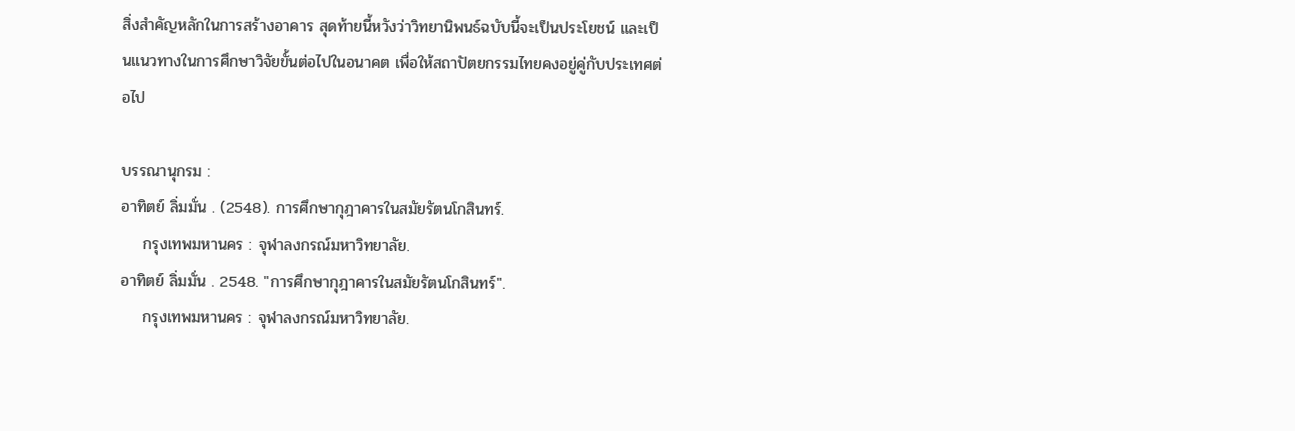สิ่งสำคัญหลักในการสร้างอาคาร สุดท้ายนี้หวังว่าวิทยานิพนธ์ฉบับนี้จะเป็นประโยชน์ และเป็นแนวทางในการศึกษาวิจัยขั้นต่อไปในอนาคต เพื่อให้สถาปัตยกรรมไทยคงอยู่คู่กับประเทศต่อไป

บรรณานุกรม :
อาทิตย์ ลิ่มมั่น . (2548). การศึกษากุฎาคารในสมัยรัตนโกสินทร์.
    กรุงเทพมหานคร : จุฬาลงกรณ์มหาวิทยาลัย.
อาทิตย์ ลิ่มมั่น . 2548. "การศึกษากุฎาคารในสมัยรัตนโกสินทร์".
    กรุงเทพมหานคร : จุฬาลงกรณ์มหาวิทยาลัย.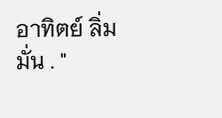อาทิตย์ ลิ่มมั่น . "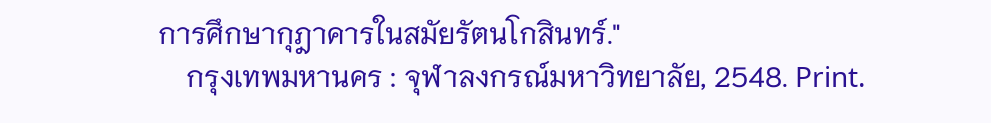การศึกษากุฎาคารในสมัยรัตนโกสินทร์."
    กรุงเทพมหานคร : จุฬาลงกรณ์มหาวิทยาลัย, 2548. Print.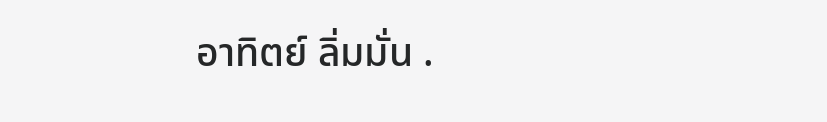อาทิตย์ ลิ่มมั่น .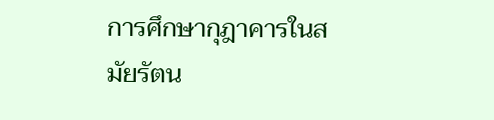การศึกษากุฎาคารในสมัยรัตน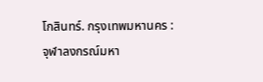โกสินทร์. กรุงเทพมหานคร : จุฬาลงกรณ์มหา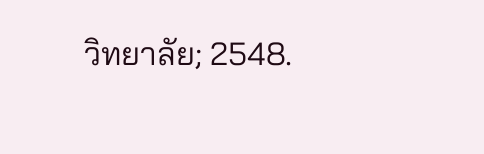วิทยาลัย; 2548.